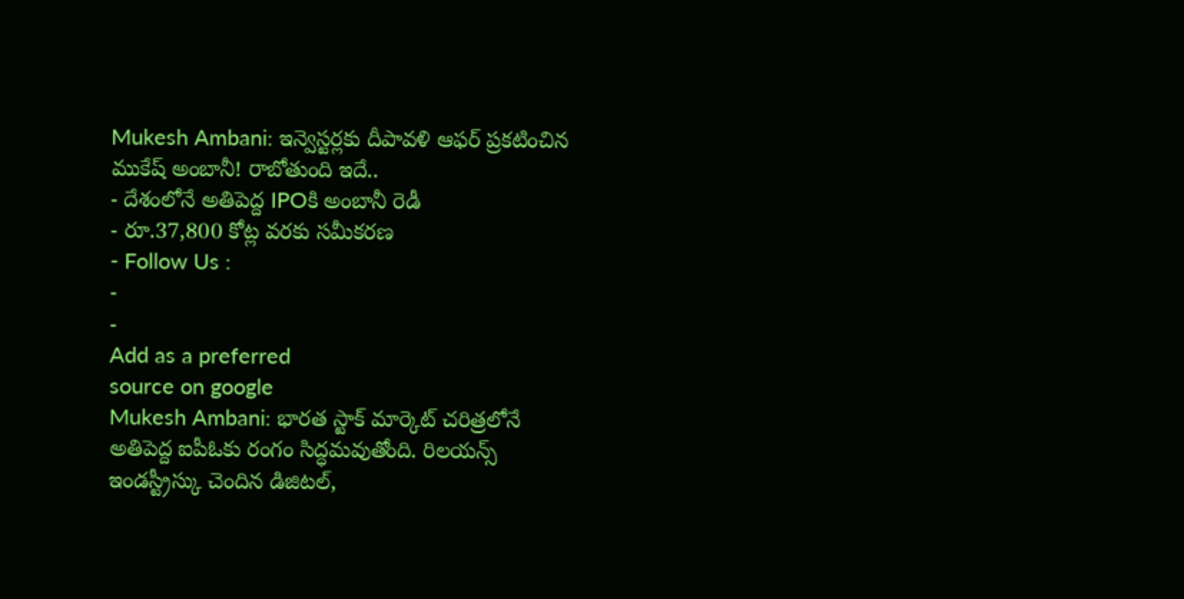Mukesh Ambani: ఇన్వెస్టర్లకు దీపావళి ఆఫర్ ప్రకటించిన ముకేష్ అంబానీ! రాబోతుంది ఇదే..
- దేశంలోనే అతిపెద్ద IPOకి అంబానీ రెడీ
- రూ.37,800 కోట్ల వరకు సమీకరణ
- Follow Us :
-
-
Add as a preferred
source on google
Mukesh Ambani: భారత స్టాక్ మార్కెట్ చరిత్రలోనే అతిపెద్ద ఐపీఓకు రంగం సిద్ధమవుతోంది. రిలయన్స్ ఇండస్ట్రీస్కు చెందిన డిజిటల్,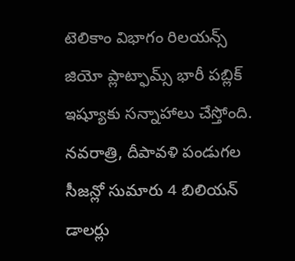టెలికాం విభాగం రిలయన్స్ జియో ప్లాట్ఫామ్స్ భారీ పబ్లిక్ ఇష్యూకు సన్నాహాలు చేస్తోంది. నవరాత్రి, దీపావళి పండుగల సీజన్లో సుమారు 4 బిలియన్ డాలర్లు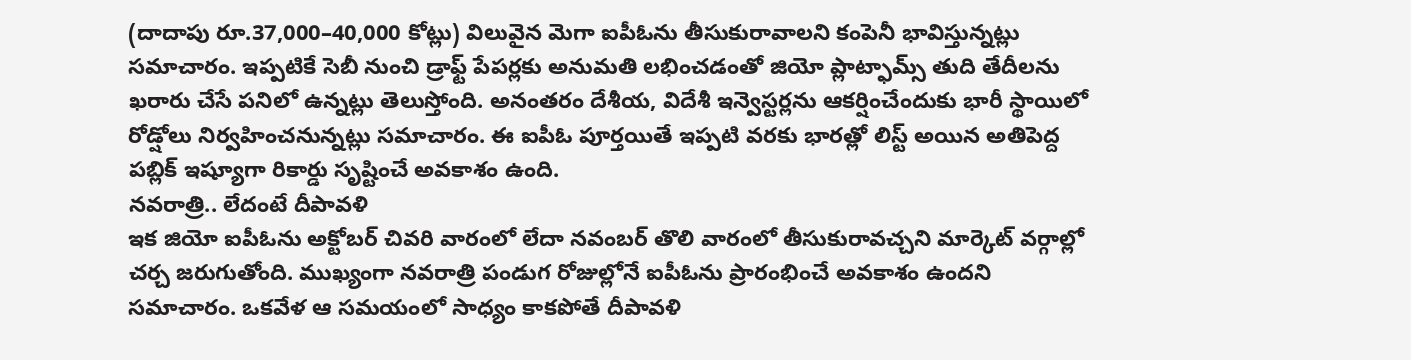(దాదాపు రూ.37,000–40,000 కోట్లు) విలువైన మెగా ఐపీఓను తీసుకురావాలని కంపెనీ భావిస్తున్నట్లు సమాచారం. ఇప్పటికే సెబీ నుంచి డ్రాఫ్ట్ పేపర్లకు అనుమతి లభించడంతో జియో ప్లాట్ఫామ్స్ తుది తేదీలను ఖరారు చేసే పనిలో ఉన్నట్లు తెలుస్తోంది. అనంతరం దేశీయ, విదేశీ ఇన్వెస్టర్లను ఆకర్షించేందుకు భారీ స్థాయిలో రోడ్షోలు నిర్వహించనున్నట్లు సమాచారం. ఈ ఐపీఓ పూర్తయితే ఇప్పటి వరకు భారత్లో లిస్ట్ అయిన అతిపెద్ద పబ్లిక్ ఇష్యూగా రికార్డు సృష్టించే అవకాశం ఉంది.
నవరాత్రి.. లేదంటే దీపావళి
ఇక జియో ఐపీఓను అక్టోబర్ చివరి వారంలో లేదా నవంబర్ తొలి వారంలో తీసుకురావచ్చని మార్కెట్ వర్గాల్లో చర్చ జరుగుతోంది. ముఖ్యంగా నవరాత్రి పండుగ రోజుల్లోనే ఐపీఓను ప్రారంభించే అవకాశం ఉందని సమాచారం. ఒకవేళ ఆ సమయంలో సాధ్యం కాకపోతే దీపావళి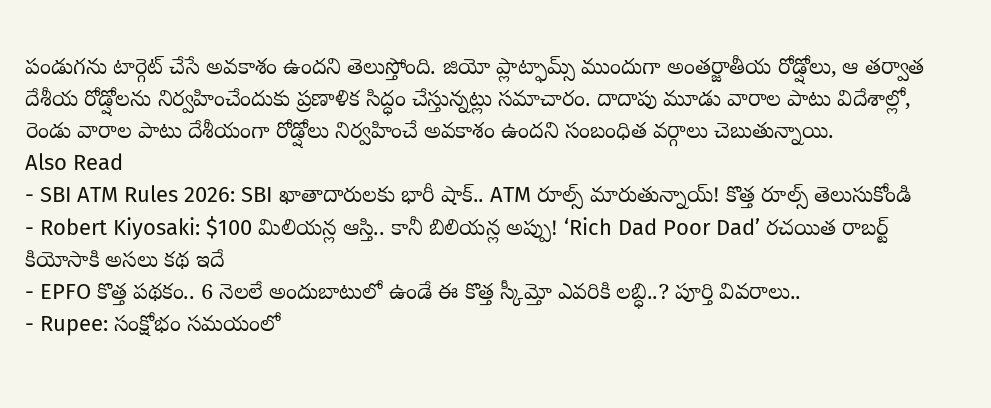పండుగను టార్గెట్ చేసే అవకాశం ఉందని తెలుస్తోంది. జియో ప్లాట్ఫామ్స్ ముందుగా అంతర్జాతీయ రోడ్షోలు, ఆ తర్వాత దేశీయ రోడ్షోలను నిర్వహించేందుకు ప్రణాళిక సిద్ధం చేస్తున్నట్లు సమాచారం. దాదాపు మూడు వారాల పాటు విదేశాల్లో, రెండు వారాల పాటు దేశీయంగా రోడ్షోలు నిర్వహించే అవకాశం ఉందని సంబంధిత వర్గాలు చెబుతున్నాయి.
Also Read
- SBI ATM Rules 2026: SBI ఖాతాదారులకు భారీ షాక్.. ATM రూల్స్ మారుతున్నాయ్! కొత్త రూల్స్ తెలుసుకోండి
- Robert Kiyosaki: $100 మిలియన్ల ఆస్తి.. కానీ బిలియన్ల అప్పు! ‘Rich Dad Poor Dad’ రచయిత రాబర్ట్ కియోసాకి అసలు కథ ఇదే
- EPFO కొత్త పథకం.. 6 నెలలే అందుబాటులో ఉండే ఈ కొత్త స్కీమ్తో ఎవరికి లబ్ధి..? పూర్తి వివరాలు..
- Rupee: సంక్షోభం సమయంలో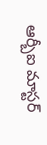ఆర్బీఐ మాస్టర్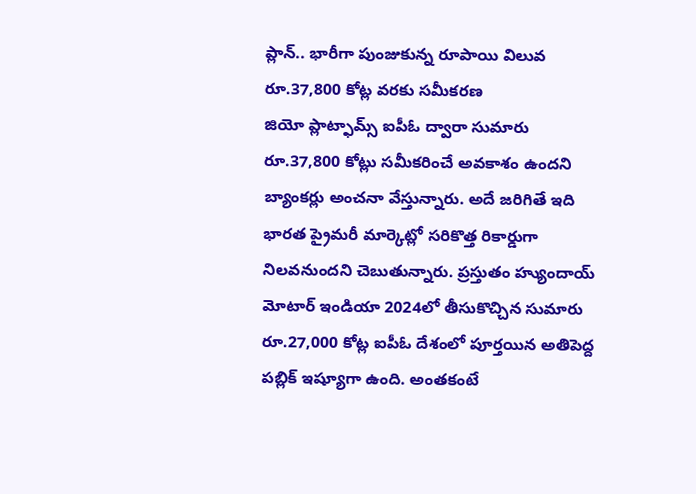ప్లాన్.. భారీగా పుంజుకున్న రూపాయి విలువ
రూ.37,800 కోట్ల వరకు సమీకరణ
జియో ప్లాట్ఫామ్స్ ఐపీఓ ద్వారా సుమారు రూ.37,800 కోట్లు సమీకరించే అవకాశం ఉందని బ్యాంకర్లు అంచనా వేస్తున్నారు. అదే జరిగితే ఇది భారత ప్రైమరీ మార్కెట్లో సరికొత్త రికార్డుగా నిలవనుందని చెబుతున్నారు. ప్రస్తుతం హ్యుందాయ్ మోటార్ ఇండియా 2024లో తీసుకొచ్చిన సుమారు రూ.27,000 కోట్ల ఐపీఓ దేశంలో పూర్తయిన అతిపెద్ద పబ్లిక్ ఇష్యూగా ఉంది. అంతకంటే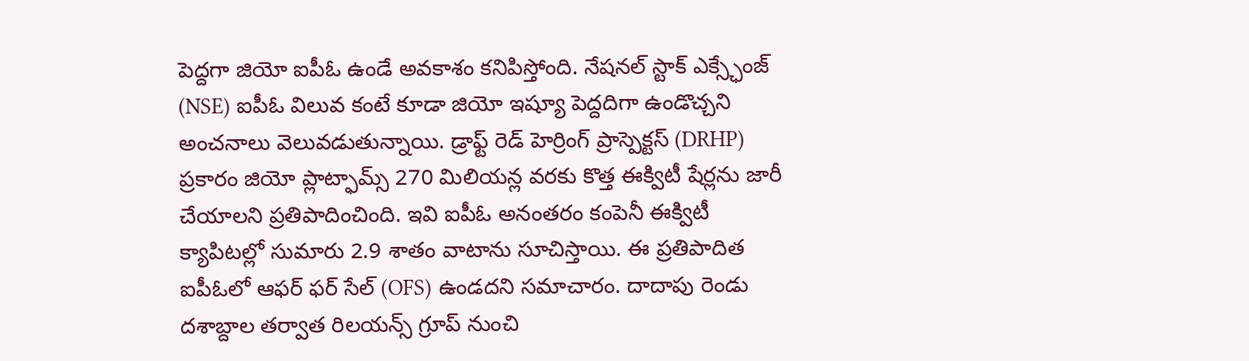పెద్దగా జియో ఐపీఓ ఉండే అవకాశం కనిపిస్తోంది. నేషనల్ స్టాక్ ఎక్స్ఛేంజ్ (NSE) ఐపీఓ విలువ కంటే కూడా జియో ఇష్యూ పెద్దదిగా ఉండొచ్చని అంచనాలు వెలువడుతున్నాయి. డ్రాఫ్ట్ రెడ్ హెర్రింగ్ ప్రాస్పెక్టస్ (DRHP) ప్రకారం జియో ప్లాట్ఫామ్స్ 270 మిలియన్ల వరకు కొత్త ఈక్విటీ షేర్లను జారీ చేయాలని ప్రతిపాదించింది. ఇవి ఐపీఓ అనంతరం కంపెనీ ఈక్విటీ క్యాపిటల్లో సుమారు 2.9 శాతం వాటాను సూచిస్తాయి. ఈ ప్రతిపాదిత ఐపీఓలో ఆఫర్ ఫర్ సేల్ (OFS) ఉండదని సమాచారం. దాదాపు రెండు దశాబ్దాల తర్వాత రిలయన్స్ గ్రూప్ నుంచి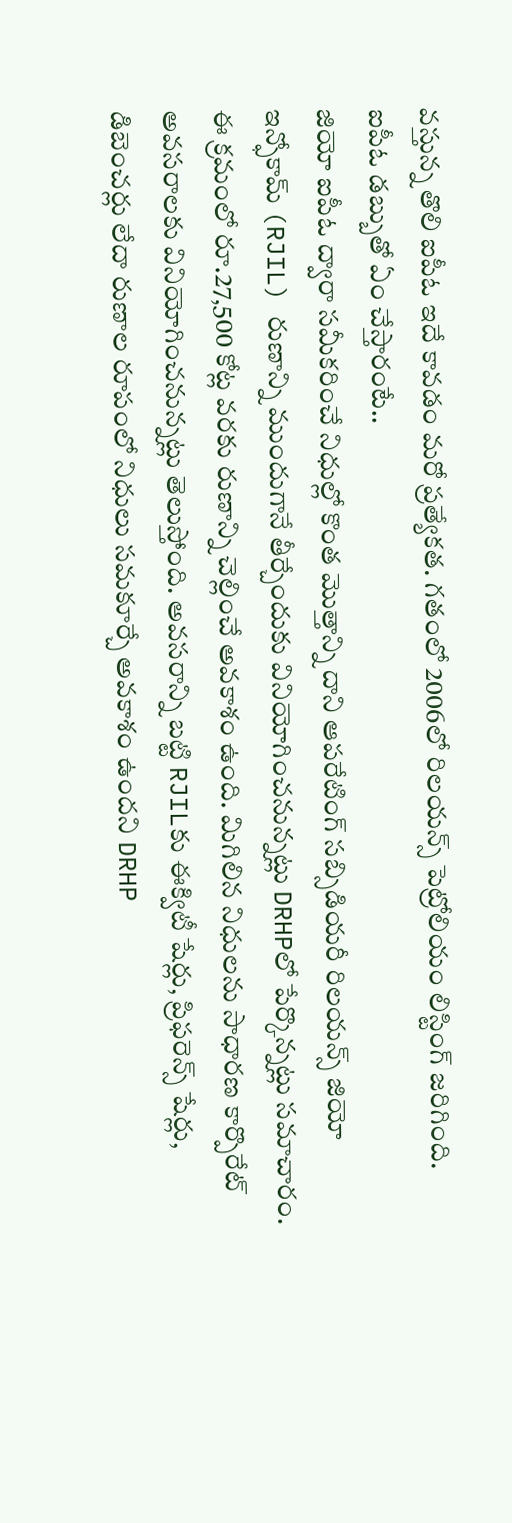వస్తున్న తొలి ఐపీఓ ఇదే కావడం మరో ప్రత్యేకత. గతంలో 2006లో రిలయన్స్ పెట్రోలియం లిస్టింగ్ జరిగింది.
ఐపీఓ డబ్బుతో ఏం చేస్తారంటే..
జియో ఐపీఓ ద్వారా సమీకరించే నిధుల్లో కొంత మొత్తాన్ని దాని ఆపరేటింగ్ సబ్సిడియరీ రిలయన్స్ జియో ఇన్ఫోకామ్ (RJIL) రుణాన్ని ముందుగానే తీర్చేందుకు వినియోగించనున్నట్లు DRHPలో పేర్కొన్నట్లు సమాచారం. ఈ క్రమంలో రూ.27,500 కోట్ల వరకు రుణాన్ని చెల్లించే అవకాశం ఉంది. మిగిలిన నిధులను సాధారణ కార్పొరేట్ అవసరాలకు వినియోగించనున్నట్లు తెలుస్తోంది. అవసరాన్ని బట్టి RJILకు ఈక్విటీ షేర్లు, ప్రిఫరెన్స్ షేర్లు, డిబెంచర్లు లేదా రుణాల రూపంలో నిధులు సమకూర్చే అవకాశం ఉందని DRHP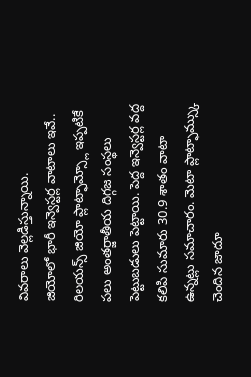వివరాలు వెల్లడిస్తున్నాయి.
జియోలో భారీ ఇన్వెస్టర్ల వాటాలు ఇవే..
రిలయన్స్ జియో ప్లాట్ఫామ్స్లో ఇప్పటికే పలు అంతర్జాతీయ దిగ్గజ సంస్థలు పెట్టుబడులు పెట్టాయి. పెద్ద ఇన్వెస్టర్ల వద్ద కలిపి సుమారు 30.9 శాతం వాటా ఉన్నట్లు సమాచారం. మెటా ప్లాట్ఫామ్స్కు చెందిన జాదూ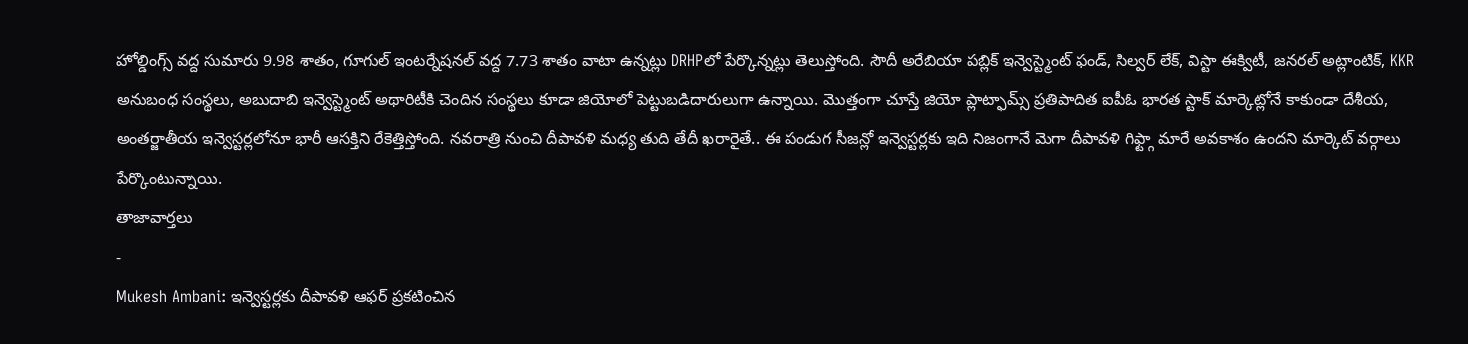హోల్డింగ్స్ వద్ద సుమారు 9.98 శాతం, గూగుల్ ఇంటర్నేషనల్ వద్ద 7.73 శాతం వాటా ఉన్నట్లు DRHPలో పేర్కొన్నట్లు తెలుస్తోంది. సౌదీ అరేబియా పబ్లిక్ ఇన్వెస్ట్మెంట్ ఫండ్, సిల్వర్ లేక్, విస్టా ఈక్విటీ, జనరల్ అట్లాంటిక్, KKR అనుబంధ సంస్థలు, అబుదాబి ఇన్వెస్ట్మెంట్ అథారిటీకి చెందిన సంస్థలు కూడా జియోలో పెట్టుబడిదారులుగా ఉన్నాయి. మొత్తంగా చూస్తే జియో ప్లాట్ఫామ్స్ ప్రతిపాదిత ఐపీఓ భారత స్టాక్ మార్కెట్లోనే కాకుండా దేశీయ, అంతర్జాతీయ ఇన్వెస్టర్లలోనూ భారీ ఆసక్తిని రేకెత్తిస్తోంది. నవరాత్రి నుంచి దీపావళి మధ్య తుది తేదీ ఖరారైతే.. ఈ పండుగ సీజన్లో ఇన్వెస్టర్లకు ఇది నిజంగానే మెగా దీపావళి గిఫ్ట్గా మారే అవకాశం ఉందని మార్కెట్ వర్గాలు పేర్కొంటున్నాయి.
తాజావార్తలు
-
Mukesh Ambani: ఇన్వెస్టర్లకు దీపావళి ఆఫర్ ప్రకటించిన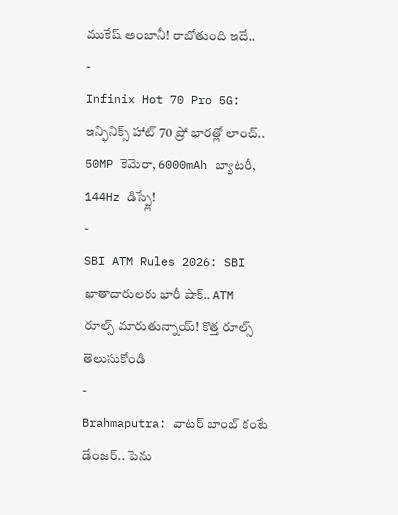ముకేష్ అంబానీ! రాబోతుంది ఇదే..
-
Infinix Hot 70 Pro 5G: ఇన్ఫినిక్స్ హాట్ 70 ప్రో భారత్లో లాంచ్.. 50MP కెమెరా, 6000mAh బ్యాటరీ, 144Hz డిస్ప్లే!
-
SBI ATM Rules 2026: SBI ఖాతాదారులకు భారీ షాక్.. ATM రూల్స్ మారుతున్నాయ్! కొత్త రూల్స్ తెలుసుకోండి
-
Brahmaputra: వాటర్ బాంబ్ కంటే డేంజర్.. పెను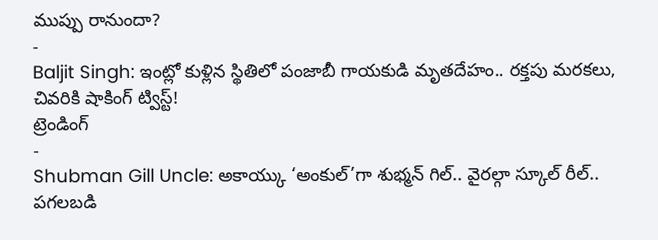ముప్పు రానుందా?
-
Baljit Singh: ఇంట్లో కుళ్లిన స్థితిలో పంజాబీ గాయకుడి మృతదేహం.. రక్తపు మరకలు, చివరికి షాకింగ్ ట్విస్ట్!
ట్రెండింగ్
-
Shubman Gill Uncle: అకాయ్కు ‘అంకుల్’గా శుభ్మన్ గిల్.. వైరల్గా స్కూల్ రీల్.. పగలబడి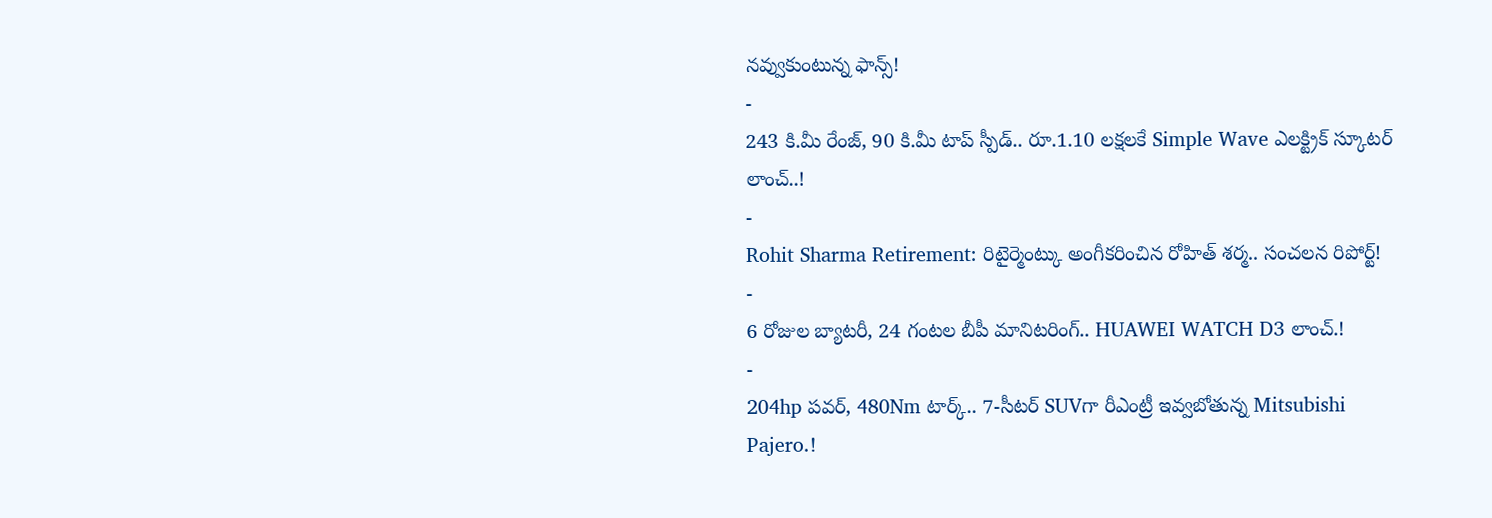నవ్వుకుంటున్న ఫాన్స్!
-
243 కి.మీ రేంజ్, 90 కి.మీ టాప్ స్పీడ్.. రూ.1.10 లక్షలకే Simple Wave ఎలక్ట్రిక్ స్కూటర్ లాంచ్..!
-
Rohit Sharma Retirement: రిటైర్మెంట్కు అంగీకరించిన రోహిత్ శర్మ.. సంచలన రిపోర్ట్!
-
6 రోజుల బ్యాటరీ, 24 గంటల బీపీ మానిటరింగ్.. HUAWEI WATCH D3 లాంచ్.!
-
204hp పవర్, 480Nm టార్క్.. 7-సీటర్ SUVగా రీఎంట్రీ ఇవ్వబోతున్న Mitsubishi Pajero.!